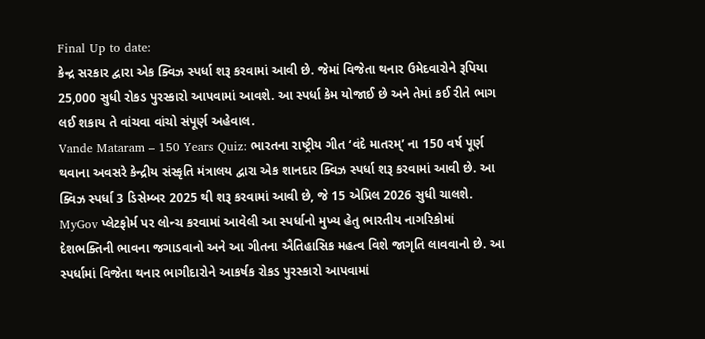Final Up to date:
કેન્દ્ર સરકાર દ્વારા એક ક્વિઝ સ્પર્ધા શરૂ કરવામાં આવી છે. જેમાં વિજેતા થનાર ઉમેદવારોને રૂપિયા 25,000 સુધી રોકડ પુરસ્કારો આપવામાં આવશે. આ સ્પર્ધા કેમ યોજાઈ છે અને તેમાં કઈ રીતે ભાગ લઈ શકાય તે વાંચવા વાંચો સંપૂર્ણ અહેવાલ.
Vande Mataram – 150 Years Quiz: ભારતના રાષ્ટ્રીય ગીત ‘વંદે માતરમ્’ ના 150 વર્ષ પૂર્ણ થવાના અવસરે કેન્દ્રીય સંસ્કૃતિ મંત્રાલય દ્વારા એક શાનદાર ક્વિઝ સ્પર્ધા શરૂ કરવામાં આવી છે. આ ક્વિઝ સ્પર્ધા 3 ડિસેમ્બર 2025 થી શરૂ કરવામાં આવી છે, જે 15 એપ્રિલ 2026 સુધી ચાલશે. MyGov પ્લેટફોર્મ પર લોન્ચ કરવામાં આવેલી આ સ્પર્ધાનો મુખ્ય હેતુ ભારતીય નાગરિકોમાં દેશભક્તિની ભાવના જગાડવાનો અને આ ગીતના ઐતિહાસિક મહત્વ વિશે જાગૃતિ લાવવાનો છે. આ સ્પર્ધામાં વિજેતા થનાર ભાગીદારોને આકર્ષક રોકડ પુરસ્કારો આપવામાં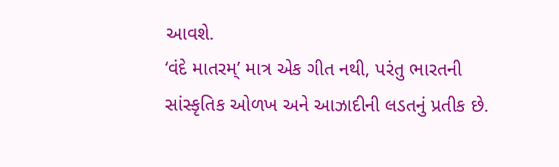આવશે.
‘વંદે માતરમ્’ માત્ર એક ગીત નથી, પરંતુ ભારતની સાંસ્કૃતિક ઓળખ અને આઝાદીની લડતનું પ્રતીક છે.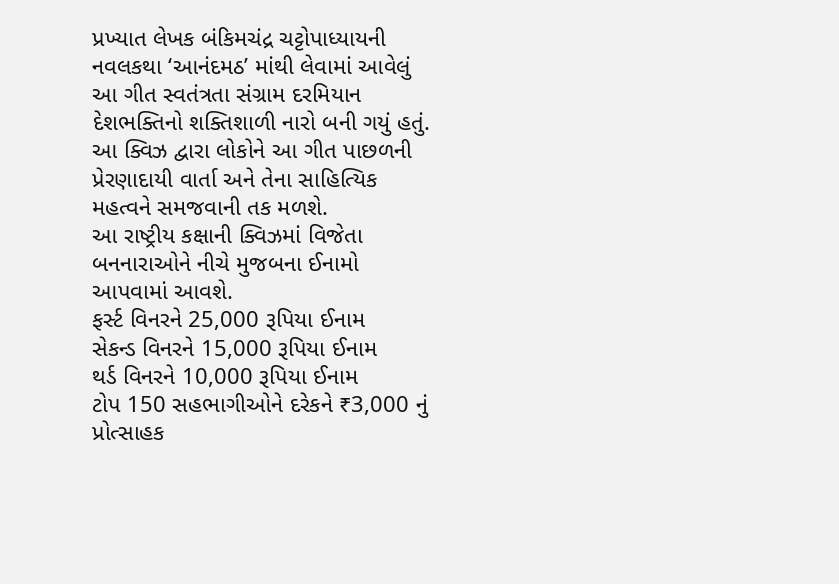પ્રખ્યાત લેખક બંકિમચંદ્ર ચટ્ટોપાધ્યાયની નવલકથા ‘આનંદમઠ’ માંથી લેવામાં આવેલું આ ગીત સ્વતંત્રતા સંગ્રામ દરમિયાન દેશભક્તિનો શક્તિશાળી નારો બની ગયું હતું. આ ક્વિઝ દ્વારા લોકોને આ ગીત પાછળની પ્રેરણાદાયી વાર્તા અને તેના સાહિત્યિક મહત્વને સમજવાની તક મળશે.
આ રાષ્ટ્રીય કક્ષાની ક્વિઝમાં વિજેતા બનનારાઓને નીચે મુજબના ઈનામો આપવામાં આવશે.
ફર્સ્ટ વિનરને 25,000 રૂપિયા ઈનામ
સેકન્ડ વિનરને 15,000 રૂપિયા ઈનામ
થર્ડ વિનરને 10,000 રૂપિયા ઈનામ
ટોપ 150 સહભાગીઓને દરેકને ₹3,000 નું પ્રોત્સાહક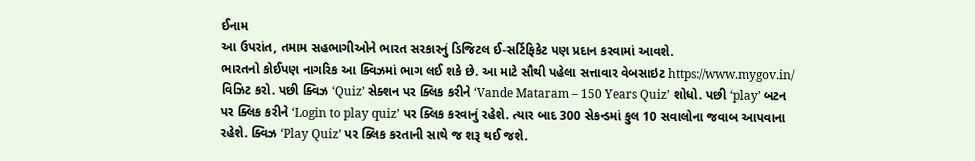ઈનામ
આ ઉપરાંત, તમામ સહભાગીઓને ભારત સરકારનું ડિજિટલ ઈ-સર્ટિફિકેટ પણ પ્રદાન કરવામાં આવશે.
ભારતનો કોઈપણ નાગરિક આ ક્વિઝમાં ભાગ લઈ શકે છે. આ માટે સૌથી પહેલા સત્તાવાર વેબસાઇટ https://www.mygov.in/ વિઝિટ કરો. પછી ક્વિઝ ‘Quiz’ સેક્શન પર ક્લિક કરીને ‘Vande Mataram – 150 Years Quiz’ શોધો. પછી ‘play’ બટન પર ક્લિક કરીને ‘Login to play quiz’ પર ક્લિક કરવાનું રહેશે. ત્યાર બાદ 300 સેકન્ડમાં કુલ 10 સવાલોના જવાબ આપવાના રહેશે. ક્વિઝ ‘Play Quiz’ પર ક્લિક કરતાની સાથે જ શરૂ થઈ જશે.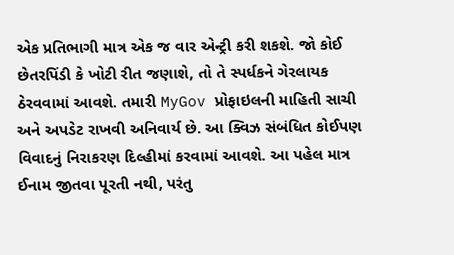એક પ્રતિભાગી માત્ર એક જ વાર એન્ટ્રી કરી શકશે. જો કોઈ છેતરપિંડી કે ખોટી રીત જણાશે, તો તે સ્પર્ધકને ગેરલાયક ઠેરવવામાં આવશે. તમારી MyGov પ્રોફાઇલની માહિતી સાચી અને અપડેટ રાખવી અનિવાર્ય છે. આ ક્વિઝ સંબંધિત કોઈપણ વિવાદનું નિરાકરણ દિલ્હીમાં કરવામાં આવશે. આ પહેલ માત્ર ઈનામ જીતવા પૂરતી નથી, પરંતુ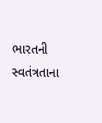ભારતની સ્વતંત્રતાના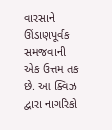વારસાને ઊંડાણપૂર્વક સમજવાની એક ઉત્તમ તક છે. આ ક્વિઝ દ્વારા નાગરિકો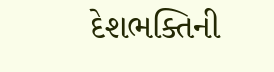દેશભક્તિની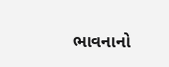ભાવનાનો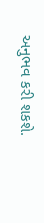અનુભવ કરી શકશે.